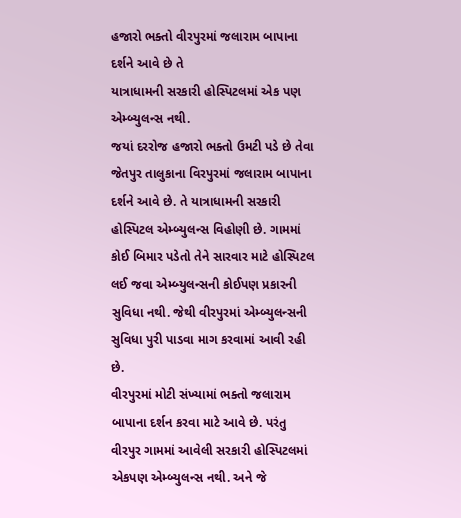હજારો ભક્તો વીરપુરમાં જલારામ બાપાના દર્શને આવે છે તે
યાત્રાધામની સરકારી હોસ્પિટલમાં એક પણ એમ્બ્યુલન્સ નથી.
જયાં દરરોજ હજારો ભક્તો ઉમટી પડે છે તેવા જેતપુર તાલુકાના વિરપુરમાં જલારામ બાપાના દર્શને આવે છે. તે યાત્રાધામની સરકારી હોસ્પિટલ એમ્બ્યુલન્સ વિહોણી છે. ગામમાં કોઈ બિમાર પડેતો તેને સારવાર માટે હોસ્પિટલ લઈ જવા એમ્બ્યુલન્સની કોઈપણ પ્રકારની સુવિધા નથી. જેથી વીરપુરમાં એમ્બ્યુલન્સની સુવિધા પુરી પાડવા માગ કરવામાં આવી રહી છે.
વીરપુરમાં મોટી સંખ્યામાં ભક્તો જલારામ બાપાના દર્શન કરવા માટે આવે છે. પરંતુ વીરપુર ગામમાં આવેલી સરકારી હોસ્પિટલમાં એકપણ એમ્બ્યુલન્સ નથી. અને જે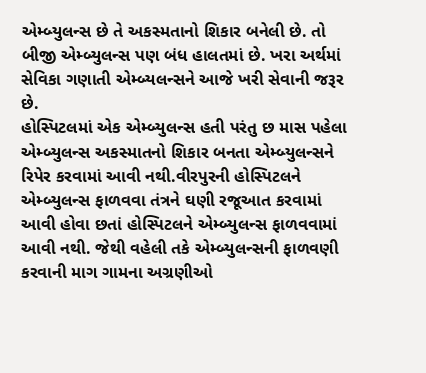એમ્બ્યુલન્સ છે તે અકસ્મતાનો શિકાર બનેલી છે. તો બીજી એમ્બ્યુલન્સ પણ બંધ હાલતમાં છે. ખરા અર્થમાં સેવિકા ગણાતી એમ્બ્યલન્સને આજે ખરી સેવાની જરૂર છે.
હોસ્પિટલમાં એક એમ્બ્યુલન્સ હતી પરંતુ છ માસ પહેલા એમ્બ્યુલન્સ અકસ્માતનો શિકાર બનતા એમ્બ્યુલન્સને રિપેર કરવામાં આવી નથી.વીરપુરની હોસ્પિટલને એમ્બ્યુલન્સ ફાળવવા તંત્રને ઘણી રજૂઆત કરવામાં આવી હોવા છતાં હોસ્પિટલને એમ્બ્યુલન્સ ફાળવવામાં આવી નથી. જેથી વહેલી તકે એમ્બ્યુલન્સની ફાળવણી કરવાની માગ ગામના અગ્રણીઓ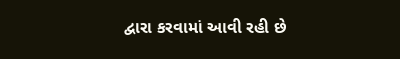દ્વારા કરવામાં આવી રહી છે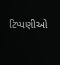ટિપ્પણીઓ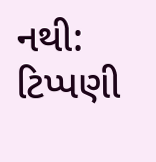નથી:
ટિપ્પણી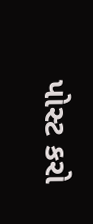પોસ્ટ કરો